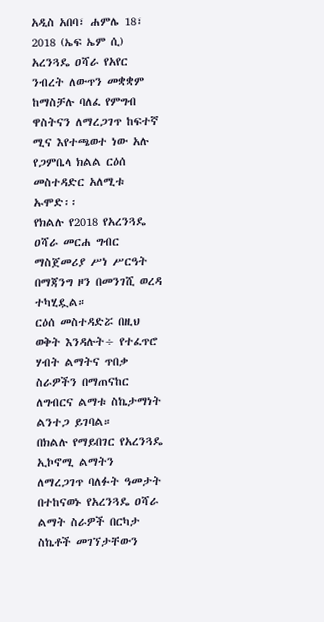አዲስ አበባ፣ ሐምሌ 18፣ 2018 (ኤፍ ኤም ሲ) አረንጓዴ ዐሻራ የአየር ንብረት ለውጥን መቋቋም ከማስቻሉ ባለፈ የምግብ ዋስትናን ለማረጋገጥ ከፍተኛ ሚና እየተጫወተ ነው አሉ የጋምቤላ ክልል ርዕሰ መስተዳድር አለሚቱ ኡሞድ፡፡
የክልሉ የ2018 የአረንጓዴ ዐሻራ መርሐ ግብር ማስጀመሪያ ሥነ ሥርዓት በማጃንግ ዞን በመንገሺ ወረዳ ተካሂዷል።
ርዕሰ መስተዳድሯ በዚህ ወቅት እንዳሉት÷ የተፈጥሮ ሃብት ልማትና ጥበቃ ስራዎችን በማጠናከር ለግብርና ልማቱ ስኬታማነት ልንተጋ ይገባል።
በክልሉ የማይበገር የአረንጓዴ ኢኮኖሚ ልማትን ለማረጋገጥ ባለፉት ዓመታት በተከናወኑ የአረንጓዴ ዐሻራ ልማት ስራዎች በርካታ ስኬቶች መገኘታቸውን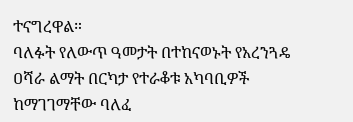ተናግረዋል።
ባለፉት የለውጥ ዓመታት በተከናወኑት የአረንጓዴ ዐሻራ ልማት በርካታ የተራቆቱ አካባቢዎች ከማገገማቸው ባለፈ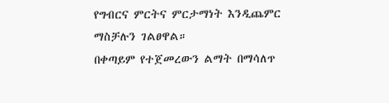የግብርና ምርትና ምርታማነት እንዲጨምር ማስቻሉን ገልፀዋል።
በቀጣይም የተጀመረውን ልማት በማሳለጥ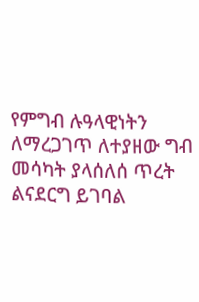የምግብ ሉዓላዊነትን ለማረጋገጥ ለተያዘው ግብ መሳካት ያላሰለሰ ጥረት ልናደርግ ይገባል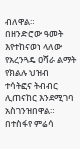ብለዋል።
በዘንድሮው ዓመት እየተከናወነ ላለው የአረንጓዴ ዐሻራ ልማት የክልሉ ህዝብ ተሳትፎና ትብብር ሊጠናከር እንደሚገባ አስገንዝበዋል።
በተስፋየ ምሬሳ